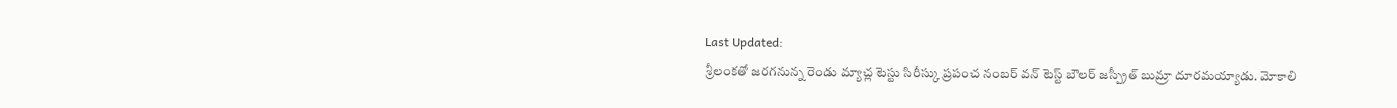Last Updated:
శ్రీలంకతో జరగనున్న రెండు మ్యాచ్ల టెస్టు సిరీస్కు ప్రపంచ నంబర్ వన్ టెస్ట్ బౌలర్ జస్ప్రీత్ బుమ్రా దూరమయ్యాడు. మోకాలి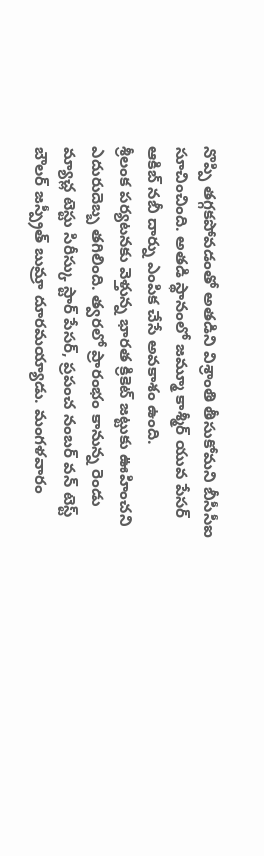నొప్పి తగ్గకపోవడంతో అతడిని విశ్రాంతి తీసుకోమని బీసీసీఐ సూచించింది. అతడి స్థానంలో జమ్మూ కాశ్మీర్ యువ పేసర్ ఆకిబ్ నబీ దార్ను ఎంపిక చేసే అవకాశం ఉంది.
శ్రీలంక పర్యటనకు వెళ్తున్న భారత క్రికెట్ జట్టుకు ఊహించని ఎదురుదెబ్బ తగిలింది. త్వరలో ప్రారంభం కానున్న రెండు మ్యాచ్ల టెస్టు సిరీస్కు స్టార్ పేసర్, ప్రపంచ నంబర్ వన్ టెస్ట్ బౌలర్ జస్ప్రీత్ బుమ్రా దూరమయ్యాడు. మంగళవారం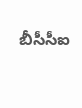బీసీసీఐ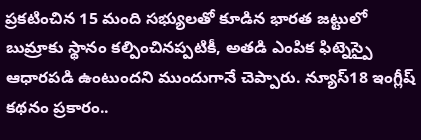ప్రకటించిన 15 మంది సభ్యులతో కూడిన భారత జట్టులో బుమ్రాకు స్థానం కల్పించినప్పటికీ, అతడి ఎంపిక ఫిట్నెస్పై ఆధారపడి ఉంటుందని ముందుగానే చెప్పారు. న్యూస్18 ఇంగ్లీష్ కథనం ప్రకారం..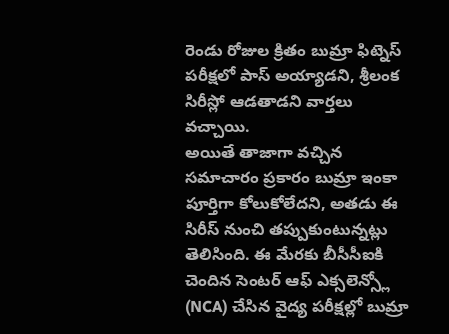రెండు రోజుల క్రితం బుమ్రా ఫిట్నెస్ పరీక్షలో పాస్ అయ్యాడని, శ్రీలంక సిరీస్లో ఆడతాడని వార్తలు వచ్చాయి.
అయితే తాజాగా వచ్చిన సమాచారం ప్రకారం బుమ్రా ఇంకా పూర్తిగా కోలుకోలేదని, అతడు ఈ సిరీస్ నుంచి తప్పుకుంటున్నట్లు తెలిసింది. ఈ మేరకు బీసీసీఐకి చెందిన సెంటర్ ఆఫ్ ఎక్సలెన్స్లో (NCA) చేసిన వైద్య పరీక్షల్లో బుమ్రా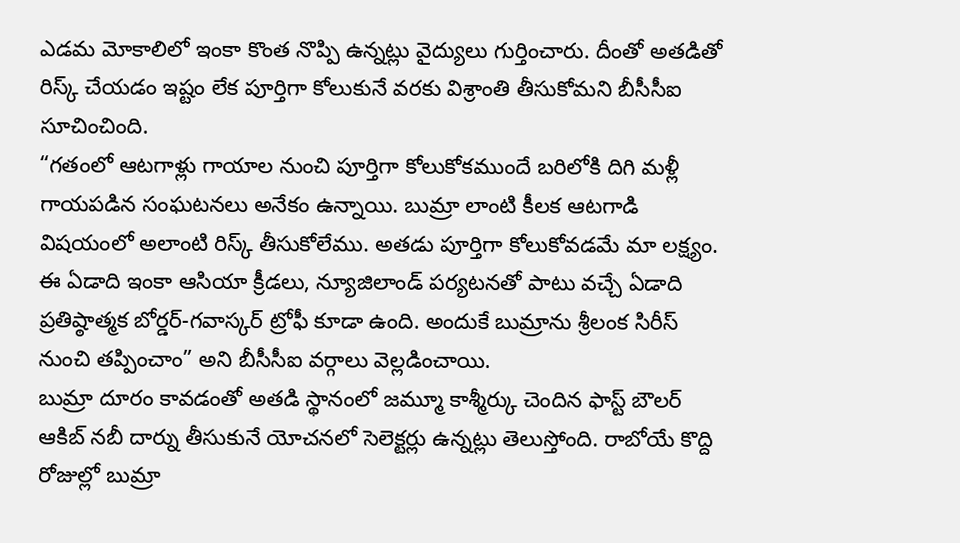ఎడమ మోకాలిలో ఇంకా కొంత నొప్పి ఉన్నట్లు వైద్యులు గుర్తించారు. దీంతో అతడితో రిస్క్ చేయడం ఇష్టం లేక పూర్తిగా కోలుకునే వరకు విశ్రాంతి తీసుకోమని బీసీసీఐ సూచించింది.
“గతంలో ఆటగాళ్లు గాయాల నుంచి పూర్తిగా కోలుకోకముందే బరిలోకి దిగి మళ్లీ గాయపడిన సంఘటనలు అనేకం ఉన్నాయి. బుమ్రా లాంటి కీలక ఆటగాడి విషయంలో అలాంటి రిస్క్ తీసుకోలేము. అతడు పూర్తిగా కోలుకోవడమే మా లక్ష్యం. ఈ ఏడాది ఇంకా ఆసియా క్రీడలు, న్యూజిలాండ్ పర్యటనతో పాటు వచ్చే ఏడాది ప్రతిష్ఠాత్మక బోర్డర్-గవాస్కర్ ట్రోఫీ కూడా ఉంది. అందుకే బుమ్రాను శ్రీలంక సిరీస్ నుంచి తప్పించాం” అని బీసీసీఐ వర్గాలు వెల్లడించాయి.
బుమ్రా దూరం కావడంతో అతడి స్థానంలో జమ్మూ కాశ్మీర్కు చెందిన ఫాస్ట్ బౌలర్ ఆకిబ్ నబీ దార్ను తీసుకునే యోచనలో సెలెక్టర్లు ఉన్నట్లు తెలుస్తోంది. రాబోయే కొద్ది రోజుల్లో బుమ్రా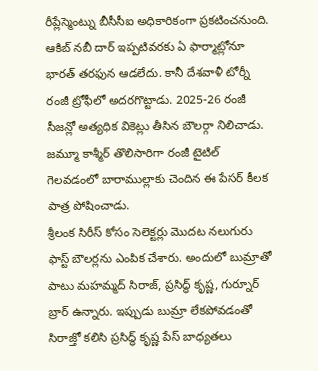రీప్లేస్మెంట్ను బీసీసీఐ అధికారికంగా ప్రకటించనుంది. ఆకిబ్ నబీ దార్ ఇప్పటివరకు ఏ ఫార్మాట్లోనూ భారత్ తరఫున ఆడలేదు. కానీ దేశవాళీ టోర్నీ రంజీ ట్రోఫీలో అదరగొట్టాడు. 2025-26 రంజీ సీజన్లో అత్యధిక వికెట్లు తీసిన బౌలర్గా నిలిచాడు. జమ్మూ కాశ్మీర్ తొలిసారిగా రంజీ టైటిల్ గెలవడంలో బారాముల్లాకు చెందిన ఈ పేసర్ కీలక పాత్ర పోషించాడు.
శ్రీలంక సిరీస్ కోసం సెలెక్టర్లు మొదట నలుగురు ఫాస్ట్ బౌలర్లను ఎంపిక చేశారు. అందులో బుమ్రాతో పాటు మహమ్మద్ సిరాజ్, ప్రసిద్ధ్ కృష్ణ, గుర్నూర్ బ్రార్ ఉన్నారు. ఇప్పుడు బుమ్రా లేకపోవడంతో సిరాజ్తో కలిసి ప్రసిద్ధ్ కృష్ణ పేస్ బాధ్యతలు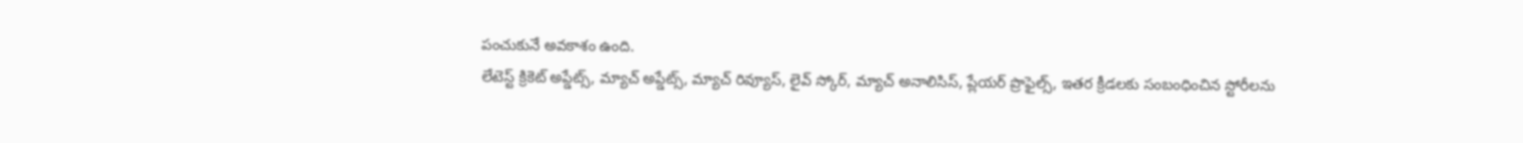పంచుకునే అవకాశం ఉంది.
లేటెస్ట్ క్రికెట్ అప్డేట్స్, మ్యాచ్ అప్డేట్స్, మ్యాచ్ రివ్యూస్, లైవ్ స్కోర్, మ్యాచ్ అనాలిసిస్, ప్లేయర్ ప్రొఫైల్స్, ఇతర క్రీడలకు సంబంధించిన స్టోరీలను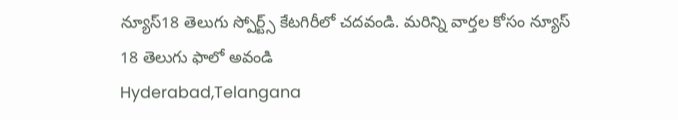న్యూస్18 తెలుగు స్పోర్ట్స్ కేటగిరీలో చదవండి. మరిన్ని వార్తల కోసం న్యూస్ 18 తెలుగు ఫాలో అవండి
Hyderabad,Telangana